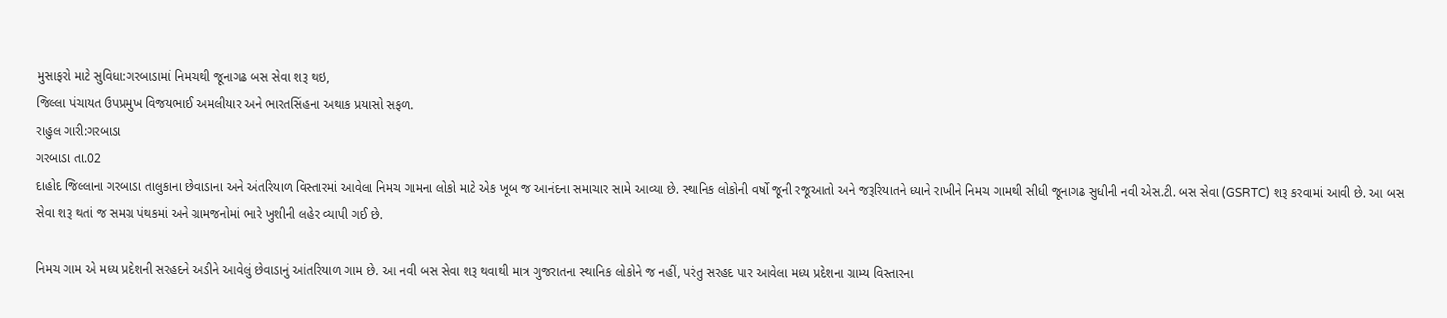મુસાફરો માટે સુવિધા:ગરબાડામાં નિમચથી જૂનાગઢ બસ સેવા શરૂ થઇ,
જિલ્લા પંચાયત ઉપપ્રમુખ વિજયભાઈ અમલીયાર અને ભારતસિંહના અથાક પ્રયાસો સફળ.
રાહુલ ગારી:ગરબાડા
ગરબાડા તા.02
દાહોદ જિલ્લાના ગરબાડા તાલુકાના છેવાડાના અને અંતરિયાળ વિસ્તારમાં આવેલા નિમચ ગામના લોકો માટે એક ખૂબ જ આનંદના સમાચાર સામે આવ્યા છે. સ્થાનિક લોકોની વર્ષો જૂની રજૂઆતો અને જરૂરિયાતને ધ્યાને રાખીને નિમચ ગામથી સીધી જૂનાગઢ સુધીની નવી એસ.ટી. બસ સેવા (GSRTC) શરૂ કરવામાં આવી છે. આ બસ સેવા શરૂ થતાં જ સમગ્ર પંથકમાં અને ગ્રામજનોમાં ભારે ખુશીની લહેર વ્યાપી ગઈ છે.

નિમચ ગામ એ મધ્ય પ્રદેશની સરહદને અડીને આવેલું છેવાડાનું આંતરિયાળ ગામ છે. આ નવી બસ સેવા શરૂ થવાથી માત્ર ગુજરાતના સ્થાનિક લોકોને જ નહીં, પરંતુ સરહદ પાર આવેલા મધ્ય પ્રદેશના ગ્રામ્ય વિસ્તારના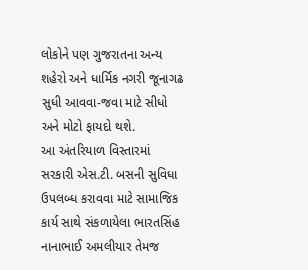લોકોને પણ ગુજરાતના અન્ય શહેરો અને ધાર્મિક નગરી જૂનાગઢ સુધી આવવા-જવા માટે સીધો અને મોટો ફાયદો થશે.
આ અંતરિયાળ વિસ્તારમાં સરકારી એસ.ટી. બસની સુવિધા ઉપલબ્ધ કરાવવા માટે સામાજિક કાર્ય સાથે સંકળાયેલા ભારતસિંહ નાનાભાઈ અમલીયાર તેમજ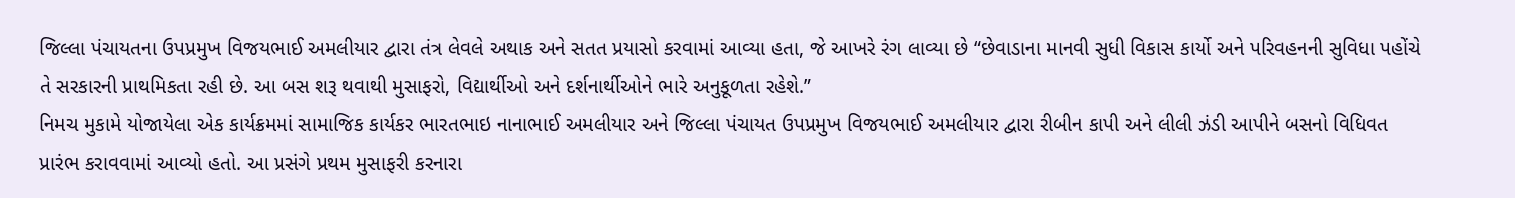જિલ્લા પંચાયતના ઉપપ્રમુખ વિજયભાઈ અમલીયાર દ્વારા તંત્ર લેવલે અથાક અને સતત પ્રયાસો કરવામાં આવ્યા હતા, જે આખરે રંગ લાવ્યા છે “છેવાડાના માનવી સુધી વિકાસ કાર્યો અને પરિવહનની સુવિધા પહોંચે તે સરકારની પ્રાથમિકતા રહી છે. આ બસ શરૂ થવાથી મુસાફરો, વિદ્યાર્થીઓ અને દર્શનાર્થીઓને ભારે અનુકૂળતા રહેશે.”
નિમચ મુકામે યોજાયેલા એક કાર્યક્રમમાં સામાજિક કાર્યકર ભારતભાઇ નાનાભાઈ અમલીયાર અને જિલ્લા પંચાયત ઉપપ્રમુખ વિજયભાઈ અમલીયાર દ્વારા રીબીન કાપી અને લીલી ઝંડી આપીને બસનો વિધિવત પ્રારંભ કરાવવામાં આવ્યો હતો. આ પ્રસંગે પ્રથમ મુસાફરી કરનારા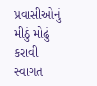પ્રવાસીઓનું મીઠું મોઢું કરાવી સ્વાગત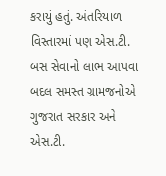કરાયું હતું. અંતરિયાળ વિસ્તારમાં પણ એસ.ટી. બસ સેવાનો લાભ આપવા બદલ સમસ્ત ગ્રામજનોએ ગુજરાત સરકાર અને એસ.ટી.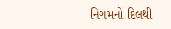નિગમનો દિલથી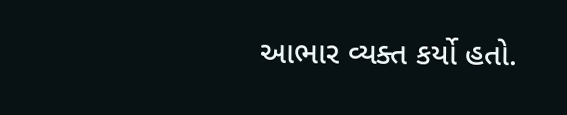આભાર વ્યક્ત કર્યો હતો.